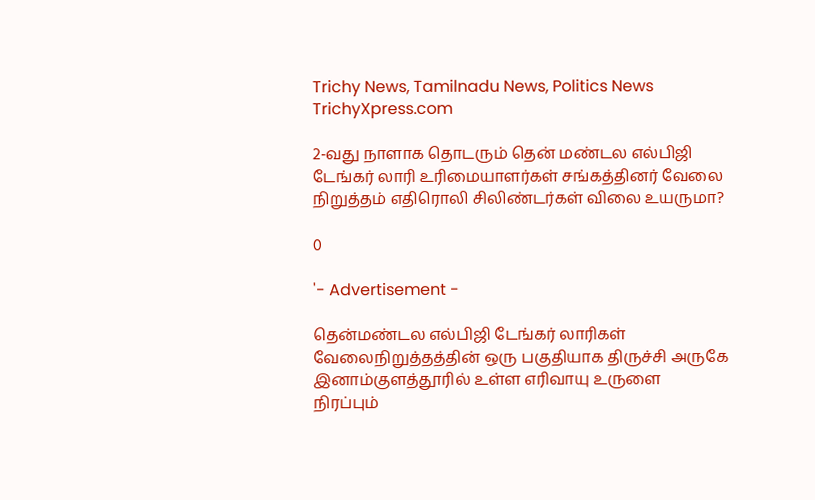Trichy News, Tamilnadu News, Politics News TrichyXpress.com

2-வது நாளாக தொடரும் தென் மண்டல எல்பிஜி டேங்கர் லாரி உரிமையாளர்கள் சங்கத்தினர் வேலை நிறுத்தம் எதிரொலி சிலிண்டர்கள் விலை உயருமா?

0

'- Advertisement -

தென்மண்டல எல்பிஜி டேங்கர் லாரிகள் வேலைநிறுத்தத்தின் ஒரு பகுதியாக திருச்சி அருகே இனாம்குளத்தூரில் உள்ள எரிவாயு உருளை நிரப்பும்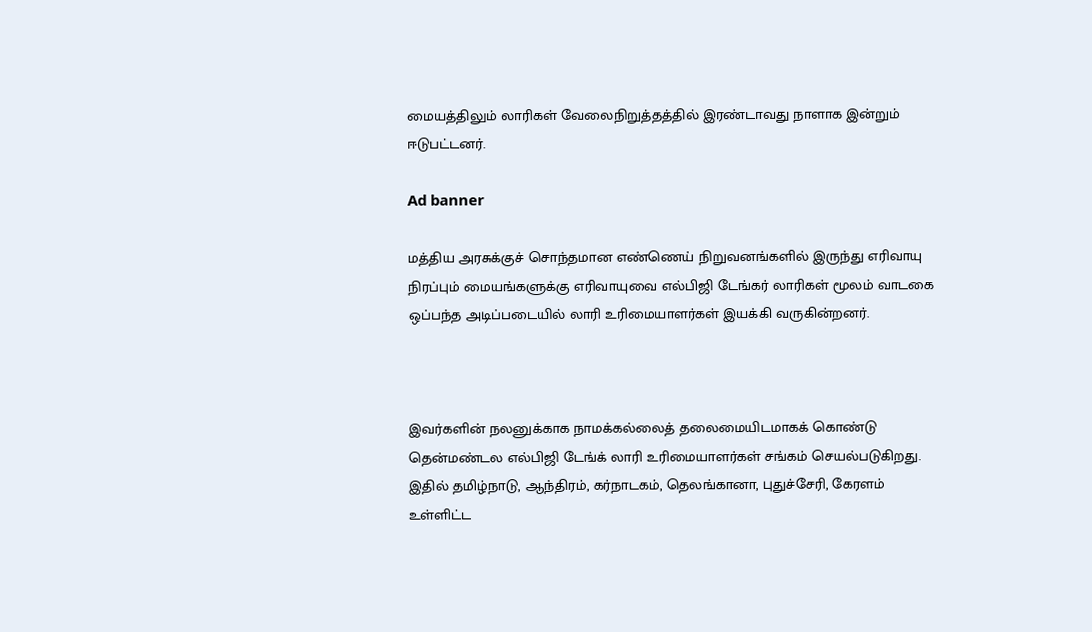மையத்திலும் லாரிகள் வேலைநிறுத்தத்தில் இரண்டாவது நாளாக இன்றும் ஈடுபட்டனர்.

Ad banner

மத்திய அரசுக்குச் சொந்தமான எண்ணெய் நிறுவனங்களில் இருந்து எரிவாயு நிரப்பும் மையங்களுக்கு எரிவாயுவை எல்பிஜி டேங்கர் லாரிகள் மூலம் வாடகை ஒப்பந்த அடிப்படையில் லாரி உரிமையாளர்கள் இயக்கி வருகின்றனர்.



இவர்களின் நலனுக்காக நாமக்கல்லைத் தலைமையிடமாகக் கொண்டு தென்மண்டல எல்பிஜி டேங்க் லாரி உரிமையாளர்கள் சங்கம் செயல்படுகிறது. இதில் தமிழ்நாடு, ஆந்திரம், கர்நாடகம், தெலங்கானா, புதுச்சேரி, கேரளம் உள்ளிட்ட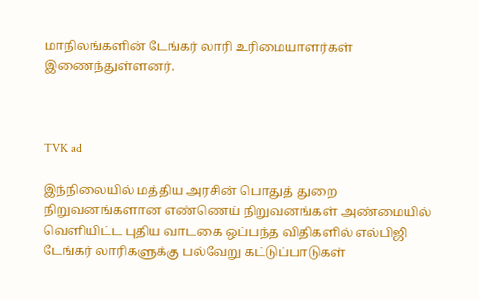மாநிலங்களின் டேங்கர் லாரி உரிமையாளர்கள் இணைந்துள்ளனர்.



TVK ad

இந்நிலையில் மத்திய அரசின் பொதுத் துறை நிறுவனங்களான எண்ணெய் நிறுவனங்கள் அண்மையில் வெளியிட்ட புதிய வாடகை ஒப்பந்த விதிகளில் எல்பிஜி டேங்கர் லாரிகளுக்கு பல்வேறு கட்டுப்பாடுகள்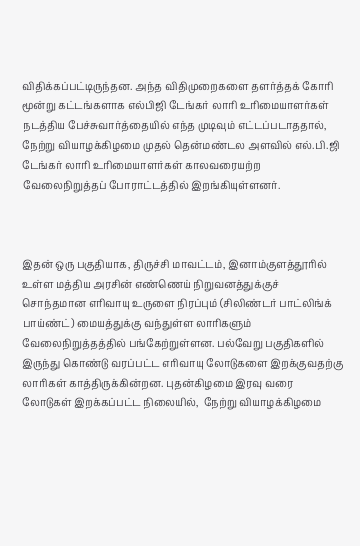விதிக்கப்பட்டிருந்தன. அந்த விதிமுறைகளை தளர்த்தக் கோரி மூன்று கட்டங்களாக எல்பிஜி டேங்கர் லாரி உரிமையாளர்கள் நடத்திய பேச்சுவார்த்தையில் எந்த முடிவும் எட்டப்படாததால்,  நேற்று வியாழக்கிழமை முதல் தென்மண்டல அளவில் எல்.பி.ஜி டேங்கர் லாரி உரிமையாளர்கள் காலவரையற்ற வேலைநிறுத்தப் போராட்டத்தில் இறங்கியுள்ளனர்.



இதன் ஒரு பகுதியாக, திருச்சி மாவட்டம், இனாம்குளத்தூரில் உள்ள மத்திய அரசின் எண்ணெய் நிறுவனத்துக்குச் சொந்தமான எரிவாயு உருளை நிரப்பும் (சிலிண்டர் பாட்லிங்க் பாய்ண்ட்) மையத்துக்கு வந்துள்ள லாரிகளும் வேலைநிறுத்தத்தில் பங்கேற்றுள்ளன. பல்வேறு பகுதிகளில் இருந்து கொண்டு வரப்பட்ட எரிவாயு லோடுகளை இறக்குவதற்கு லாரிகள் காத்திருக்கின்றன. புதன்கிழமை இரவு வரை லோடுகள் இறக்கப்பட்ட நிலையில்,  நேற்று வியாழக்கிழமை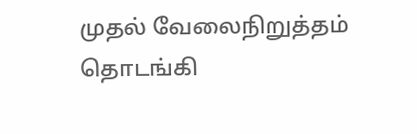முதல் வேலைநிறுத்தம் தொடங்கி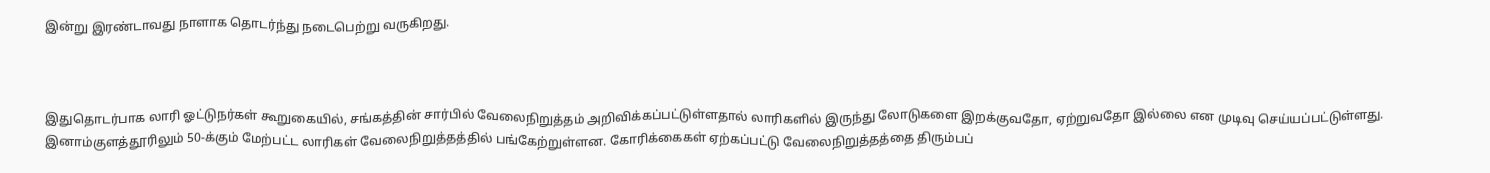இன்று இரண்டாவது நாளாக தொடர்ந்து நடைபெற்று வருகிறது.



இதுதொடர்பாக லாரி ஓட்டுநர்கள் கூறுகையில், சங்கத்தின் சார்பில் வேலைநிறுத்தம் அறிவிக்கப்பட்டுள்ளதால் லாரிகளில் இருந்து லோடுகளை இறக்குவதோ, ஏற்றுவதோ இல்லை என முடிவு செய்யப்பட்டுள்ளது. இனாம்குளத்தூரிலும் 50-க்கும் மேற்பட்ட லாரிகள் வேலைநிறுத்தத்தில் பங்கேற்றுள்ளன. கோரிக்கைகள் ஏற்கப்பட்டு வேலைநிறுத்தத்தை திரும்பப்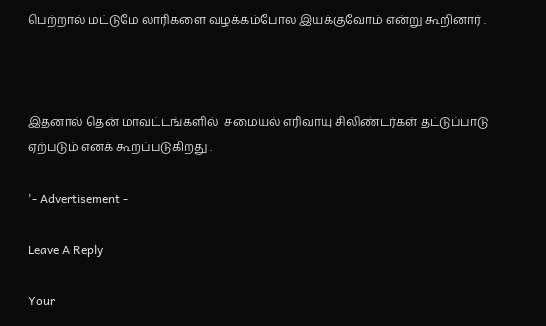பெற்றால் மட்டுமே லாரிகளை வழக்கம்போல இயக்குவோம் என்று கூறினார் .



இதனால் தென் மாவட்டங்களில்  சமையல் எரிவாயு சிலிண்டர்கள் தட்டுப்பாடு ஏற்படும் எனக் கூறப்படுகிறது .

'- Advertisement -

Leave A Reply

Your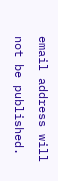email address will not be published.